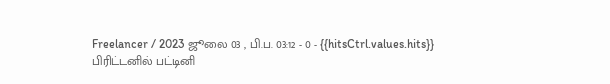Freelancer / 2023 ஜூலை 03 , பி.ப. 03:12 - 0 - {{hitsCtrl.values.hits}}
பிரிட்டனில் பட்டினி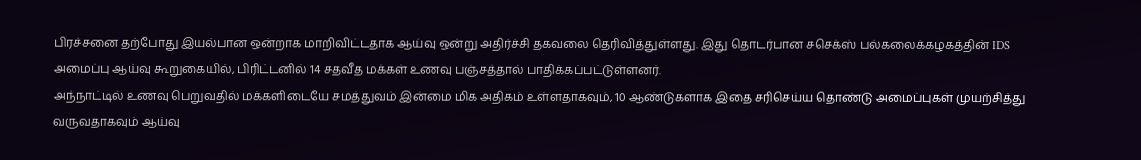பிரச்சனை தற்போது இயல்பான ஒன்றாக மாறிவிட்டதாக ஆய்வு ஒன்று அதிர்ச்சி தகவலை தெரிவித்துள்ளது. இது தொடர்பான சசெக்ஸ் பல்கலைக்கழகத்தின் IDS அமைப்பு ஆய்வு கூறுகையில், பிரிட்டனில் 14 சதவீத மக்கள் உணவு பஞ்சத்தால் பாதிக்கப்பட்டுள்ளனர்.
அந்நாட்டில் உணவு பெறுவதில் மக்களிடையே சமத்துவம் இன்மை மிக அதிகம் உள்ளதாகவும், 10 ஆண்டுகளாக இதை சரிசெய்ய தொண்டு அமைப்புகள் முயற்சித்து வருவதாகவும் ஆய்வு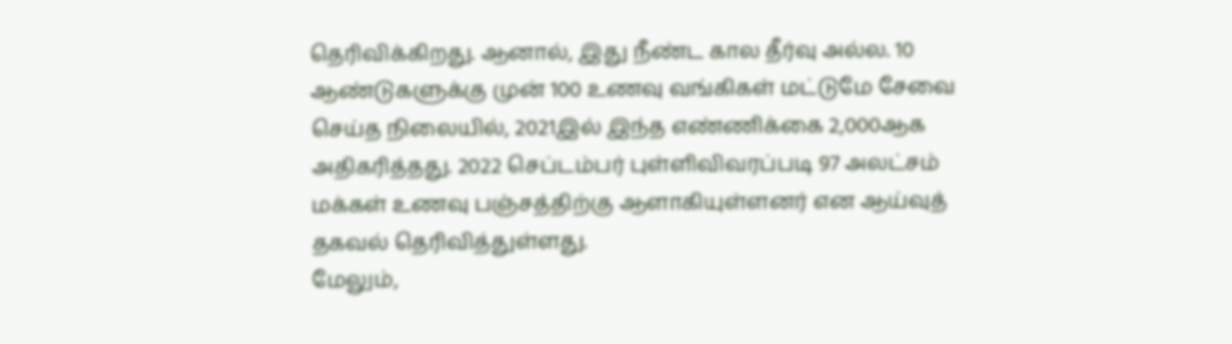தெரிவிக்கிறது. ஆனால், இது நீண்ட கால தீர்வு அல்ல. 10 ஆண்டுகளுக்கு முன் 100 உணவு வங்கிகள் மட்டுமே சேவை செய்த நிலையில், 2021இல் இந்த எண்ணிக்கை 2,000ஆக அதிகரித்தது. 2022 செப்டம்பர் புள்ளிவிவரப்படி 97 அலட்சம் மக்கள் உணவு பஞ்சத்திற்கு ஆளாகியுள்ளனர் என ஆய்வுத் தகவல் தெரிவித்துள்ளது.
மேலும்,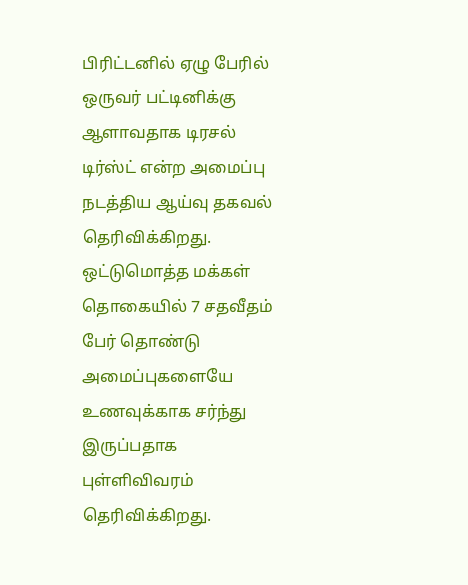பிரிட்டனில் ஏழு பேரில் ஒருவர் பட்டினிக்கு ஆளாவதாக டிரசல் டிர்ஸ்ட் என்ற அமைப்பு நடத்திய ஆய்வு தகவல் தெரிவிக்கிறது. ஒட்டுமொத்த மக்கள் தொகையில் 7 சதவீதம் பேர் தொண்டு அமைப்புகளையே உணவுக்காக சர்ந்து இருப்பதாக புள்ளிவிவரம் தெரிவிக்கிறது.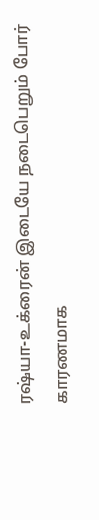ரஷ்யா-உக்ரைன் இடையே நடைபெறும் போர் காரணமாக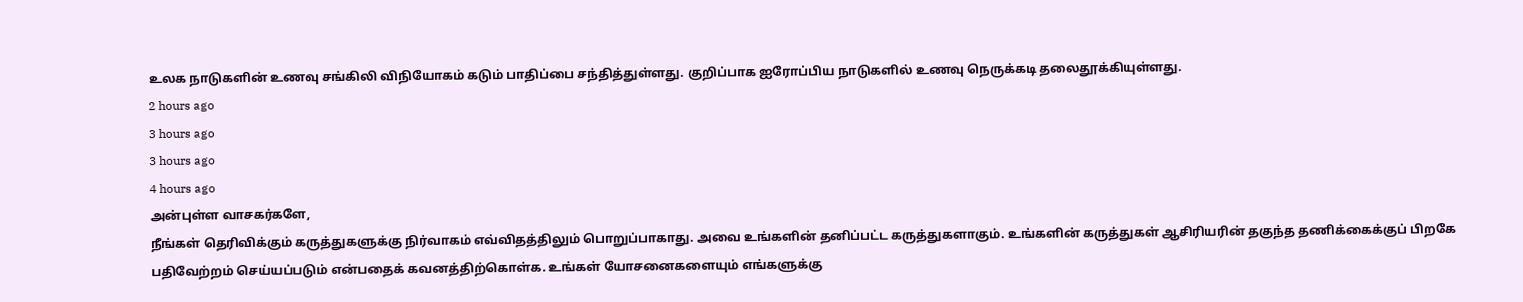உலக நாடுகளின் உணவு சங்கிலி விநியோகம் கடும் பாதிப்பை சந்தித்துள்ளது. குறிப்பாக ஐரோப்பிய நாடுகளில் உணவு நெருக்கடி தலைதூக்கியுள்ளது.
2 hours ago
3 hours ago
3 hours ago
4 hours ago
அன்புள்ள வாசகர்களே,
நீங்கள் தெரிவிக்கும் கருத்துகளுக்கு நிர்வாகம் எவ்விதத்திலும் பொறுப்பாகாது. அவை உங்களின் தனிப்பட்ட கருத்துகளாகும். உங்களின் கருத்துகள் ஆசிரியரின் தகுந்த தணிக்கைக்குப் பிறகே பதிவேற்றம் செய்யப்படும் என்பதைக் கவனத்திற்கொள்க. உங்கள் யோசனைகளையும் எங்களுக்கு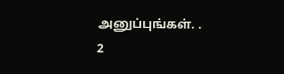அனுப்புங்கள். .
2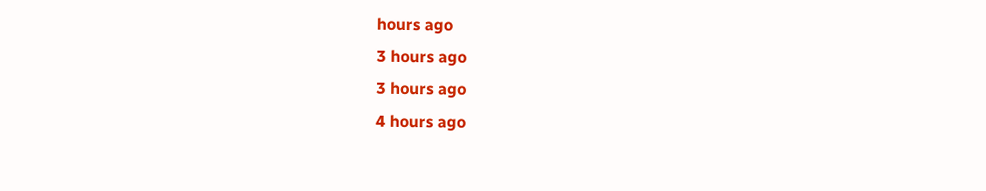hours ago
3 hours ago
3 hours ago
4 hours ago